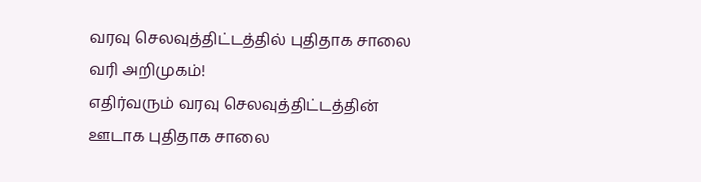வரவு செலவுத்திட்டத்தில் புதிதாக சாலை வரி அறிமுகம்!
எதிர்வரும் வரவு செலவுத்திட்டத்தின் ஊடாக புதிதாக சாலை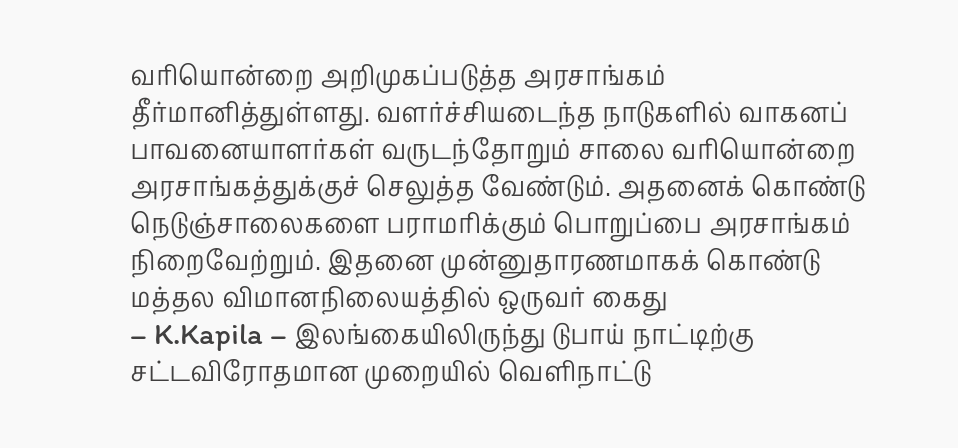வரியொன்றை அறிமுகப்படுத்த அரசாங்கம் தீர்மானித்துள்ளது. வளர்ச்சியடைந்த நாடுகளில் வாகனப் பாவனையாளர்கள் வருடந்தோறும் சாலை வரியொன்றை அரசாங்கத்துக்குச் செலுத்த வேண்டும். அதனைக் கொண்டு நெடுஞ்சாலைகளை பராமரிக்கும் பொறுப்பை அரசாங்கம் நிறைவேற்றும். இதனை முன்னுதாரணமாகக் கொண்டு
மத்தல விமானநிலையத்தில் ஒருவர் கைது
– K.Kapila – இலங்கையிலிருந்து டுபாய் நாட்டிற்கு சட்டவிரோதமான முறையில் வெளிநாட்டு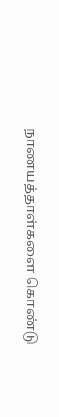நாணயத்தாள்களை கொண்டு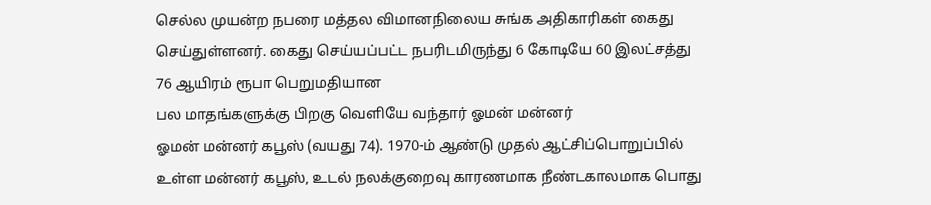செல்ல முயன்ற நபரை மத்தல விமானநிலைய சுங்க அதிகாரிகள் கைது செய்துள்ளனர். கைது செய்யப்பட்ட நபரிடமிருந்து 6 கோடியே 60 இலட்சத்து 76 ஆயிரம் ரூபா பெறுமதியான
பல மாதங்களுக்கு பிறகு வெளியே வந்தார் ஓமன் மன்னர்
ஓமன் மன்னர் கபூஸ் (வயது 74). 1970-ம் ஆண்டு முதல் ஆட்சிப்பொறுப்பில் உள்ள மன்னர் கபூஸ், உடல் நலக்குறைவு காரணமாக நீண்டகாலமாக பொது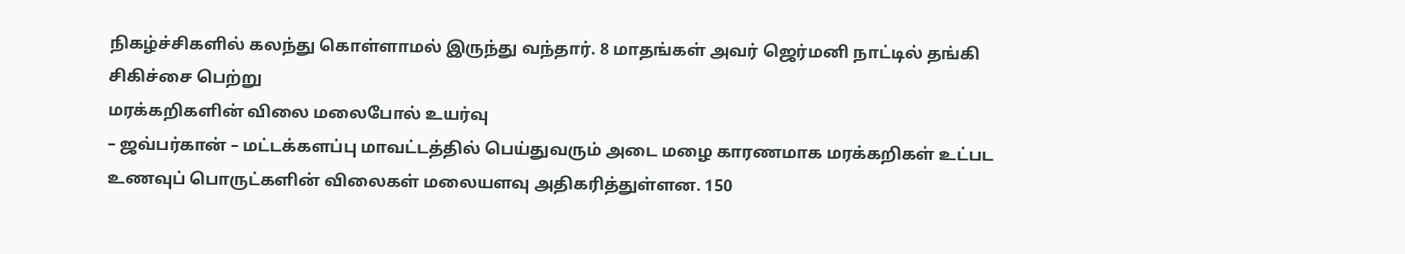நிகழ்ச்சிகளில் கலந்து கொள்ளாமல் இருந்து வந்தார். 8 மாதங்கள் அவர் ஜெர்மனி நாட்டில் தங்கி சிகிச்சை பெற்று
மரக்கறிகளின் விலை மலைபோல் உயர்வு
– ஜவ்பர்கான் – மட்டக்களப்பு மாவட்டத்தில் பெய்துவரும் அடை மழை காரணமாக மரக்கறிகள் உட்பட உணவுப் பொருட்களின் விலைகள் மலையளவு அதிகரித்துள்ளன. 150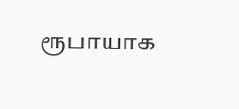ரூபாயாக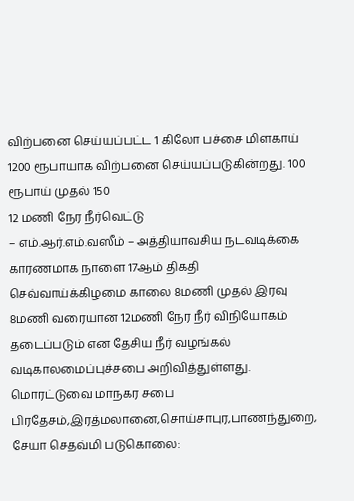விற்பனை செய்யப்பட்ட 1 கிலோ பச்சை மிளகாய் 1200 ரூபாயாக விற்பனை செய்யப்படுகின்றது. 100 ரூபாய் முதல் 150
12 மணி நேர நீர்வெட்டு
– எம்.ஆர்.எம்.வஸீம் – அத்தியாவசிய நடவடிக்கை காரணமாக நாளை 17ஆம் திகதி செவ்வாய்க்கிழமை காலை 8மணி முதல் இரவு 8மணி வரையான 12மணி நேர நீர் விநியோகம் தடைப்படும் என தேசிய நீர் வழங்கல் வடிகாலமைப்புச்சபை அறிவித்துள்ளது. மொரட்டுவை மாநகர சபை பிரதேசம்,இரத்மலானை,சொய்சாபுர,பாணந்துறை,
சேயா செதவ்மி படுகொலை: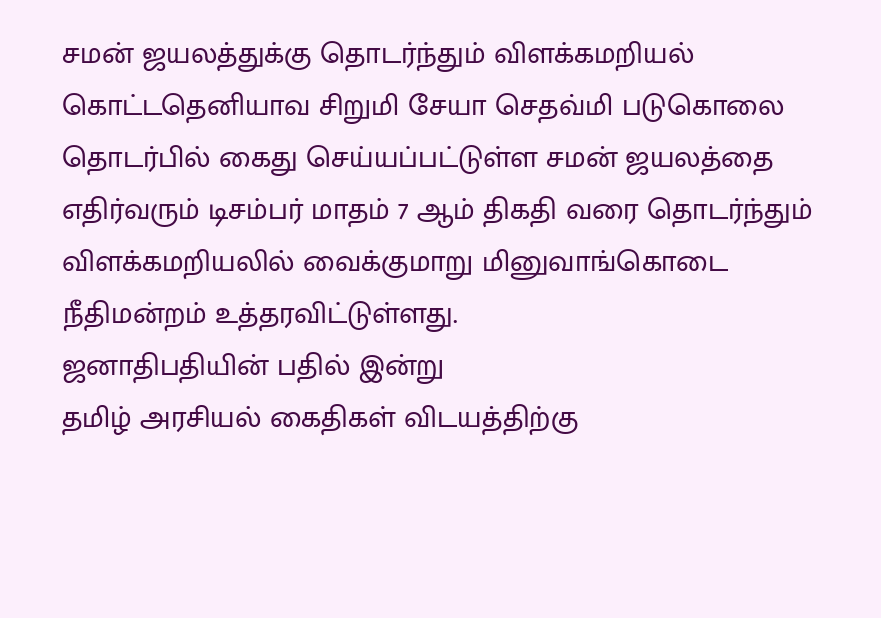சமன் ஜயலத்துக்கு தொடர்ந்தும் விளக்கமறியல்
கொட்டதெனியாவ சிறுமி சேயா செதவ்மி படுகொலை தொடர்பில் கைது செய்யப்பட்டுள்ள சமன் ஜயலத்தை எதிர்வரும் டிசம்பர் மாதம் 7 ஆம் திகதி வரை தொடர்ந்தும் விளக்கமறியலில் வைக்குமாறு மினுவாங்கொடை நீதிமன்றம் உத்தரவிட்டுள்ளது.
ஜனாதிபதியின் பதில் இன்று
தமிழ் அரசியல் கைதிகள் விடயத்திற்கு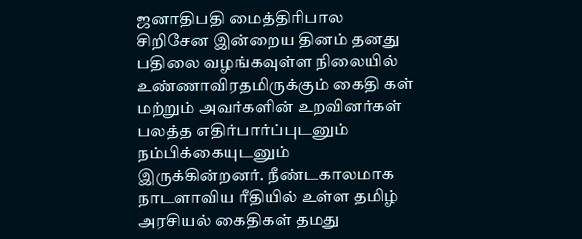ஜனாதிபதி மைத்திரிபால சிறிசேன இன்றைய தினம் தனது பதிலை வழங்கவுள்ள நிலையில் உண்ணாவிரதமிருக்கும் கைதி கள் மற்றும் அவர்களின் உறவினர்கள் பலத்த எதிர்பார்ப்புடனும் நம்பிக்கையுடனும் இருக்கின்றனர். நீண்டகாலமாக நாடளாவிய ரீதியில் உள்ள தமிழ் அரசியல் கைதிகள் தமது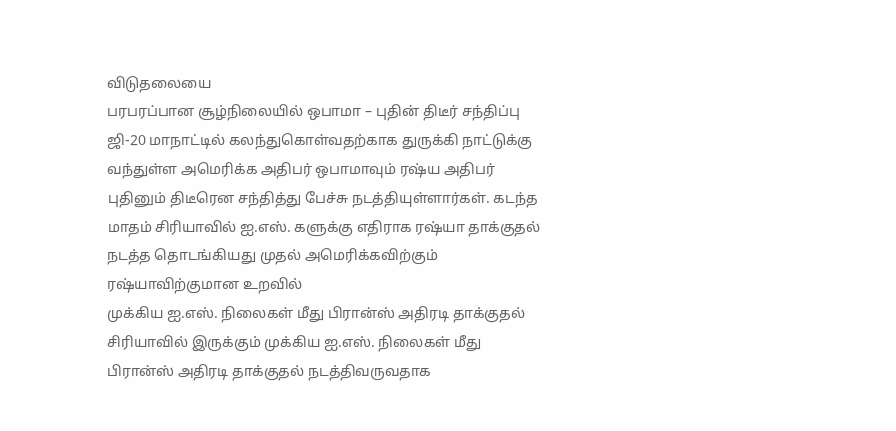விடுதலையை
பரபரப்பான சூழ்நிலையில் ஒபாமா – புதின் திடீர் சந்திப்பு
ஜி-20 மாநாட்டில் கலந்துகொள்வதற்காக துருக்கி நாட்டுக்கு வந்துள்ள அமெரிக்க அதிபர் ஒபாமாவும் ரஷ்ய அதிபர் புதினும் திடீரென சந்தித்து பேச்சு நடத்தியுள்ளார்கள். கடந்த மாதம் சிரியாவில் ஐ.எஸ். களுக்கு எதிராக ரஷ்யா தாக்குதல் நடத்த தொடங்கியது முதல் அமெரிக்கவிற்கும் ரஷ்யாவிற்குமான உறவில்
முக்கிய ஐ.எஸ். நிலைகள் மீது பிரான்ஸ் அதிரடி தாக்குதல்
சிரியாவில் இருக்கும் முக்கிய ஐ.எஸ். நிலைகள் மீது பிரான்ஸ் அதிரடி தாக்குதல் நடத்திவருவதாக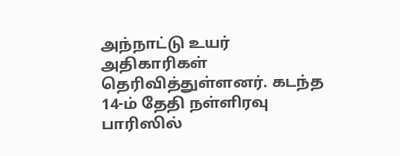அந்நாட்டு உயர் அதிகாரிகள் தெரிவித்துள்ளனர். கடந்த 14-ம் தேதி நள்ளிரவு பாரிஸில்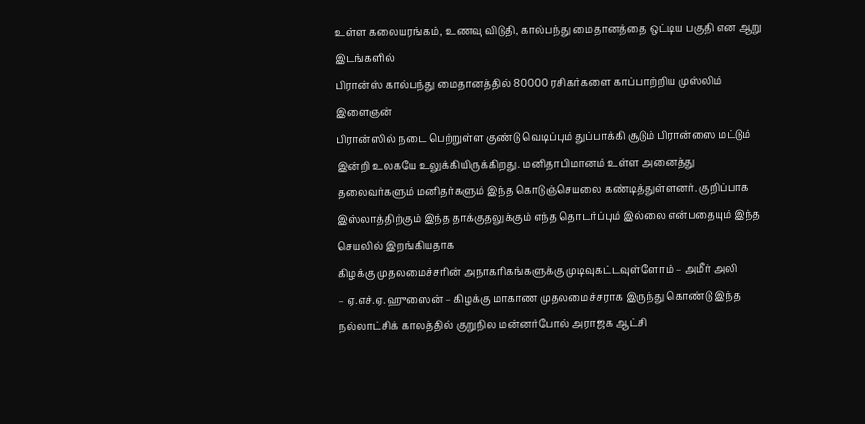உள்ள கலையரங்கம், உணவு விடுதி, கால்பந்து மைதானத்தை ஒட்டிய பகுதி என ஆறு இடங்களில்
பிரான்ஸ் கால்பந்து மைதானத்தில் 80000 ரசிகர்களை காப்பாற்றிய முஸ்லிம் இளைஞன்
பிரான்ஸில் நடை பெற்றுள்ள குண்டு வெடிப்பும் துப்பாக்கி சூடும் பிரான்ஸை மட்டும் இன்றி உலகயே உலுக்கியிருக்கிறது. மனிதாபிமானம் உள்ள அனைத்து தலைவர்களும் மனிதர்களும் இந்த கொடுஞ்செயலை கண்டித்துள்ளனர். குறிப்பாக இஸ்லாத்திற்கும் இந்த தாக்குதலுக்கும் எந்த தொடர்ப்பும் இல்லை என்பதையும் இந்த செயலில் இறங்கியதாக
கிழக்கு முதலமைச்சரின் அநாகரிகங்களுக்கு முடிவுகட்டவுள்ளோம் – அமீர் அலி
– ஏ.எச்.ஏ. ஹுஸைன் – கிழக்கு மாகாண முதலமைச்சராக இருந்து கொண்டு இந்த நல்லாட்சிக் காலத்தில் குறுநில மன்னர்போல் அராஜக ஆட்சி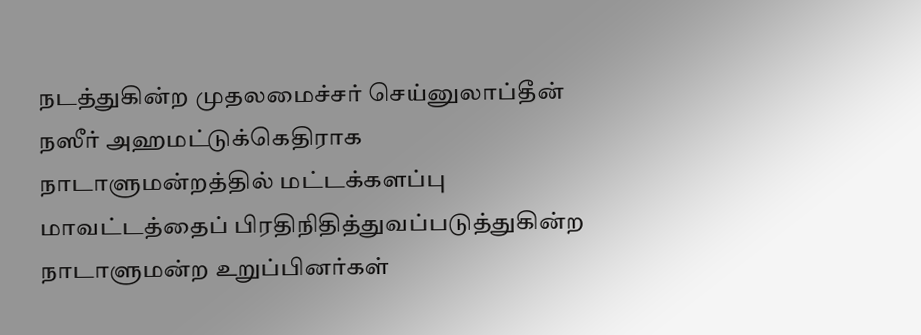நடத்துகின்ற முதலமைச்சர் செய்னுலாப்தீன் நஸீர் அஹமட்டுக்கெதிராக நாடாளுமன்றத்தில் மட்டக்களப்பு மாவட்டத்தைப் பிரதிநிதித்துவப்படுத்துகின்ற நாடாளுமன்ற உறுப்பினர்கள்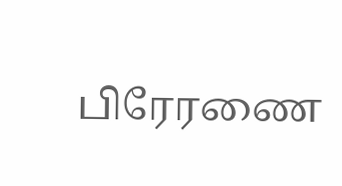பிரேரணை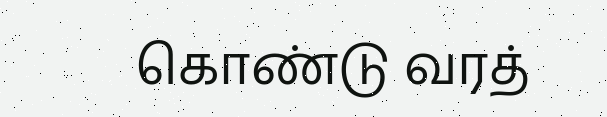கொண்டு வரத்